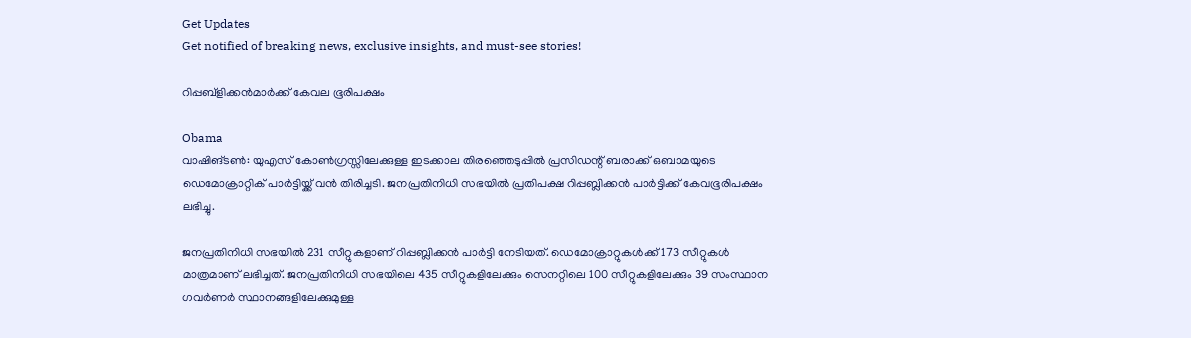Get Updates
Get notified of breaking news, exclusive insights, and must-see stories!

റിപ്പബ്ളിക്കന്‍മാര്‍ക്ക് കേവല ഭൂരിപക്ഷം

Obama
വാഷിങ്ടണ്‍: യുഎസ് കോണ്‍ഗ്രസ്സിലേക്കുള്ള ഇടക്കാല തിരഞ്ഞെടുപ്പില്‍ പ്രസിഡന്റ് ബരാക്ക് ഒബാമയുടെ ഡെമോക്രാറ്റിക് പാര്‍ട്ടിയ്ക്ക് വന്‍ തിരിച്ചടി. ജനപ്രതിനിധി സഭയില്‍ പ്രതിപക്ഷ റിപ്പബ്ലിക്കന്‍ പാര്‍ട്ടിക്ക് കേവഭൂരിപക്ഷം ലഭിച്ചു.

ജനപ്രതിനിധി സഭയില്‍ 231 സീറ്റുകളാണ് റിപ്പബ്ലിക്കന്‍ പാര്‍ട്ടി നേടിയത്. ഡെമോക്രാറ്റുകള്‍ക്ക് 173 സീറ്റുകള്‍ മാത്രമാണ് ലഭിച്ചത്. ജനപ്രതിനിധി സഭയിലെ 435 സീറ്റുകളിലേക്കും സെനറ്റിലെ 100 സീറ്റുകളിലേക്കും 39 സംസ്ഥാന ഗവര്‍ണര്‍ സ്ഥാനങ്ങളിലേക്കുമുള്ള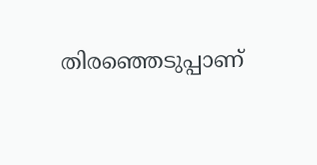തിരഞ്ഞെടുപ്പാണ്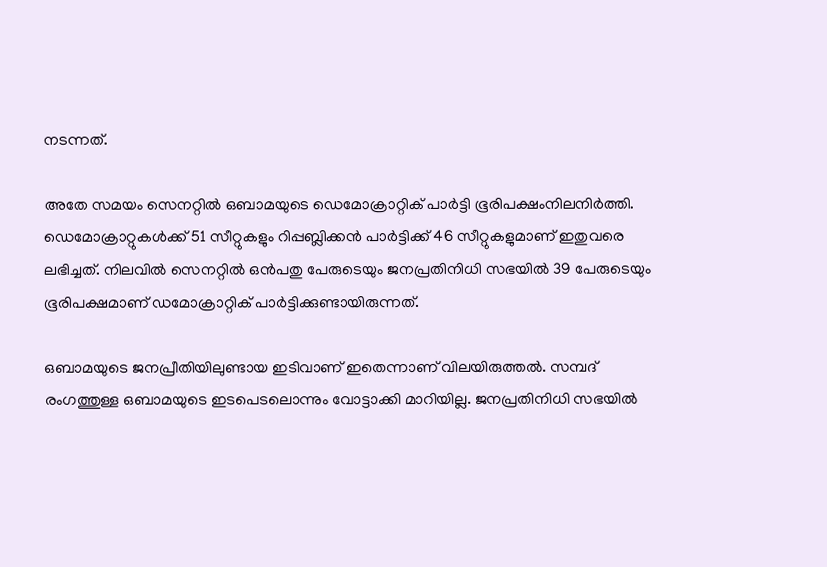നടന്നത്.

അതേ സമയം സെനറ്റില്‍ ഒബാമയുടെ ഡെമോക്രാറ്റിക് പാര്‍ട്ടി ഭൂരിപക്ഷംനിലനിര്‍ത്തി. ഡെമോക്രാറ്റുകള്‍ക്ക് 51 സീറ്റുകളും റിപ്പബ്ലിക്കന്‍ പാര്‍ട്ടിക്ക് 46 സീറ്റുകളുമാണ് ഇതുവരെ ലഭിച്ചത്. നിലവില്‍ സെനറ്റില്‍ ഒന്‍പതു പേരുടെയും ജനപ്രതിനിധി സഭയില്‍ 39 പേരുടെയും ഭൂരിപക്ഷമാണ് ഡമോക്രാറ്റിക് പാര്‍ട്ടിക്കുണ്ടായിരുന്നത്.

ഒബാമയുടെ ജനപ്രീതിയിലുണ്ടായ ഇടിവാണ് ഇതെന്നാണ് വിലയിരുത്തല്‍. സമ്പദ് രംഗത്തുള്ള ഒബാമയുടെ ഇടപെടലൊന്നും വോട്ടാക്കി മാറിയില്ല. ജനപ്രതിനിധി സഭയില്‍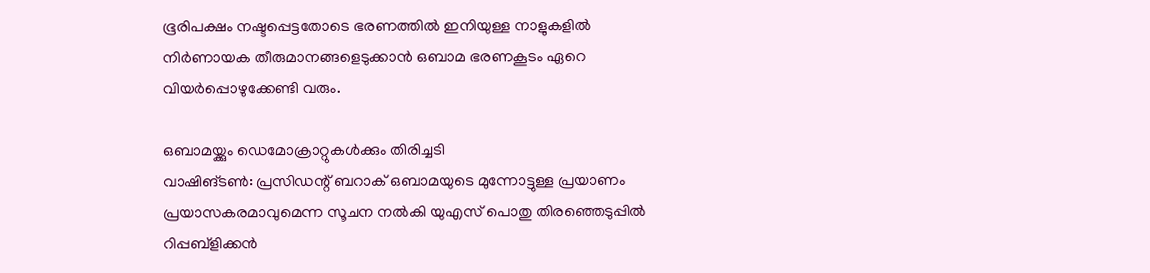ഭൂരിപക്ഷം നഷ്ടപ്പെട്ടതോടെ ഭരണത്തില്‍ ഇനിയുള്ള നാളുകളില്‍ നിര്‍ണായക തീരുമാനങ്ങളെടുക്കാന്‍ ഒബാമ ഭരണകൂടം ഏറെ വിയര്‍പ്പൊഴുക്കേണ്ടി വരും.

ഒബാമയ്ക്കും ഡെമോക്രാറ്റുകള്‍ക്കും തിരിച്ചടി
വാഷിങ്ടണ്‍: പ്രസിഡന്റ് ബറാക് ഒബാമയുടെ മുന്നോട്ടുള്ള പ്രയാണം പ്രയാസകരമാവുമെന്ന സൂചന നല്‍കി യുഎസ് പൊതു തിരഞ്ഞെടുപ്പില്‍ റിപ്പബ്ളിക്കന്‍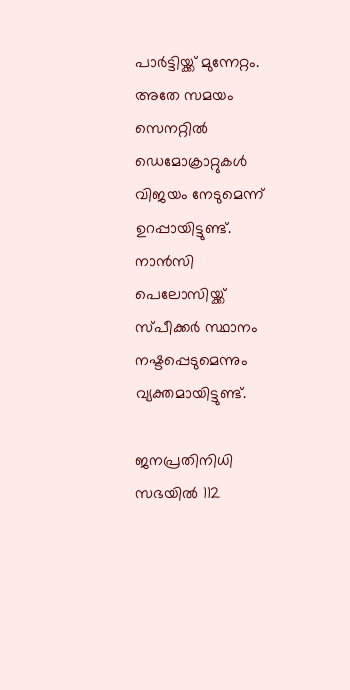പാര്‍ട്ടിയ്ക്ക് മുന്നേറ്റം. അതേ സമയം സെനറ്റില്‍ ഡെമോക്രാറ്റുകള്‍ വിജയം നേടുമെന്ന് ഉറപ്പായിട്ടുണ്ട്. നാന്‍സി പെലോസിയ്ക്ക് സ്പീക്കര്‍ സ്ഥാനം നഷ്ടപ്പെടുമെന്നും വ്യക്തമായിട്ടുണ്ട്.

ജനപ്രതിനിധി സഭയില്‍ 112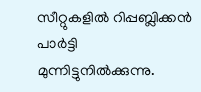സീറ്റുകളില്‍ റിപ്പബ്ലിക്കന്‍ പാര്‍ട്ടി മുന്നിട്ടുനില്‍ക്കുന്നു.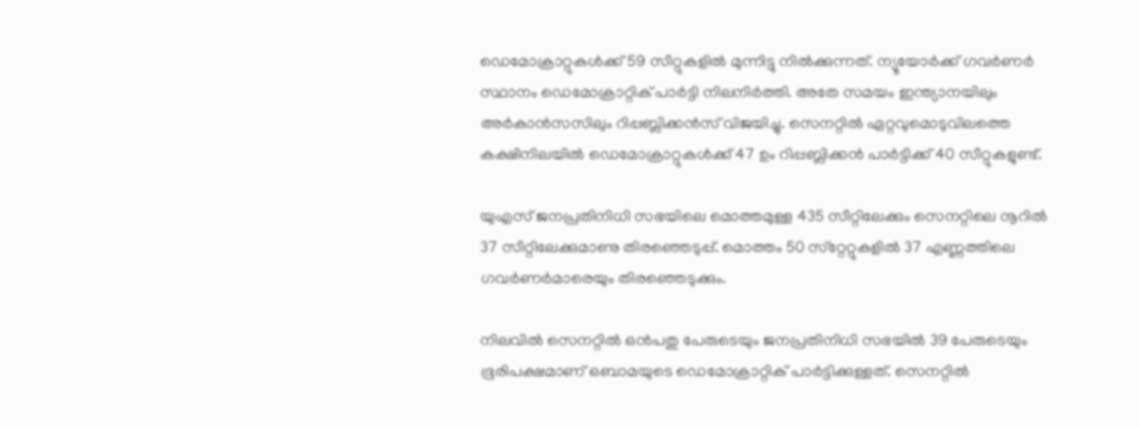ഡെമോക്രാറ്റുകള്‍ക്ക് 59 സീറ്റുകളില്‍ മുന്നിട്ടു നില്‍ക്കുന്നത്. ന്യൂയോര്‍ക്ക് ഗവര്‍ണര്‍ സ്ഥാനം ഡെമോക്രാറ്റിക് പാര്‍ട്ടി നിലനിര്‍ത്തി. അതേ സമയം ഇന്ത്യാനയിലും അര്‍കാന്‍സസിലും റിപ്പബ്ലിക്കന്‍സ് വിജയിച്ചു. സെനറ്റില്‍ ഏറ്റവുമൊടുവിലത്തെ കക്ഷിനിലയില്‍ ഡെമോക്രാറ്റുകള്‍ക്ക് 47 ഉം റിപ്പബ്ലിക്കന്‍ പാര്‍ട്ടിക്ക് 40 സീറ്റുകളുണ്ട്.

യുഎസ് ജനപ്രതിനിധി സഭയിലെ മൊത്തമുള്ള 435 സീറ്റിലേക്കും സെനറ്റിലെ നൂറില്‍ 37 സീറ്റിലേക്കുമാണു തിരഞ്ഞെടുപ്പ്. മൊത്തം 50 സ്‌റ്റേറ്റുകളില്‍ 37 എണ്ണത്തിലെ ഗവര്‍ണര്‍മാരെയും തിരഞ്ഞെടുക്കും.

നിലവില്‍ സെനറ്റില്‍ ഒന്‍പതു പേരുടെയും ജനപ്രതിനിധി സഭയില്‍ 39 പേരുടെയും ഭൂരിപക്ഷമാണ് ഒബാമയുടെ ഡെമോക്രാറ്റിക് പാര്‍ട്ടിക്കുള്ളത്. സെനറ്റില്‍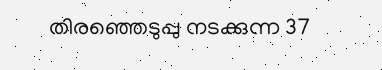തിരഞ്ഞെടുപ്പു നടക്കുന്ന 37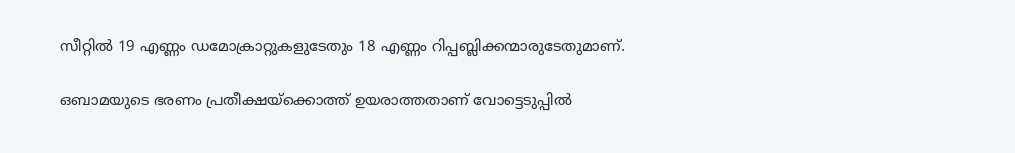സീറ്റില്‍ 19 എണ്ണം ഡമോക്രാറ്റുകളുടേതും 18 എണ്ണം റിപ്പബ്ലിക്കന്മാരുടേതുമാണ്.

ഒബാമയുടെ ഭരണം പ്രതീക്ഷയ്‌ക്കൊത്ത് ഉയരാത്തതാണ് വോട്ടെടുപ്പില്‍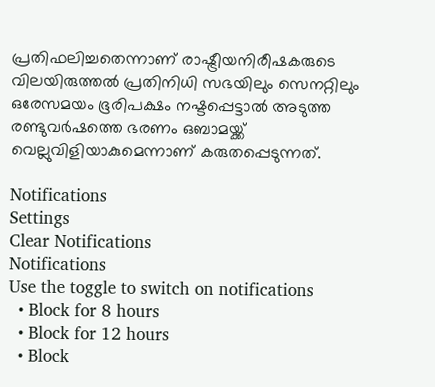പ്രതിഫലിച്ചതെന്നാണ് രാഷ്ട്രീയനിരീഷകരുടെ വിലയിരുത്തല്‍ പ്രതിനിധി സഭയിലും സെനറ്റിലും ഒരേസമയം ഭൂരിപക്ഷം നഷ്ടപ്പെട്ടാല്‍ അടുത്ത രണ്ടുവര്‍ഷത്തെ ഭരണം ഒബാമയ്ക്ക് വെല്ലുവിളിയാകുമെന്നാണ് കരുതപ്പെടുന്നത്.

Notifications
Settings
Clear Notifications
Notifications
Use the toggle to switch on notifications
  • Block for 8 hours
  • Block for 12 hours
  • Block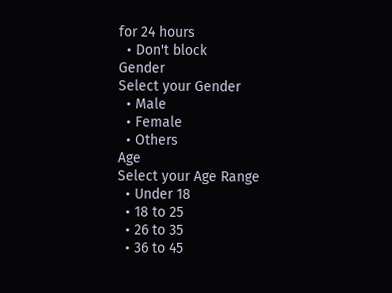for 24 hours
  • Don't block
Gender
Select your Gender
  • Male
  • Female
  • Others
Age
Select your Age Range
  • Under 18
  • 18 to 25
  • 26 to 35
  • 36 to 45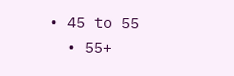• 45 to 55
  • 55+